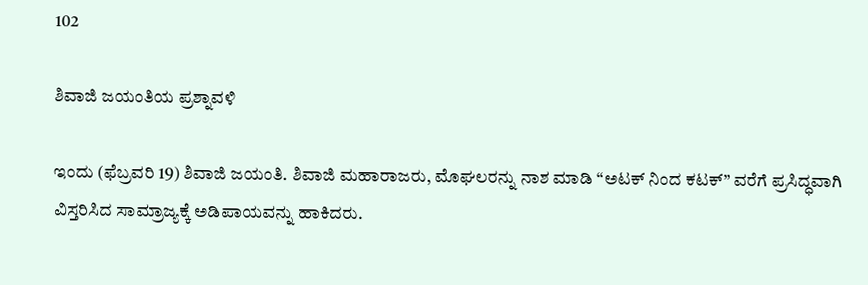102

ಶಿವಾಜಿ ಜಯಂತಿಯ ಪ್ರಶ್ನಾವಳಿ

ಇಂದು (ಫೆಬ್ರವರಿ 19) ಶಿವಾಜಿ ಜಯಂತಿ. ಶಿವಾಜಿ ಮಹಾರಾಜರು, ಮೊಘಲರನ್ನು ನಾಶ ಮಾಡಿ “ಅಟಕ್ ನಿಂದ ಕಟಕ್” ವರೆಗೆ ಪ್ರಸಿದ್ಧವಾಗಿ ವಿಸ್ತರಿಸಿದ ಸಾಮ್ರಾಜ್ಯಕ್ಕೆ ಅಡಿಪಾಯವನ್ನು ಹಾಕಿದರು.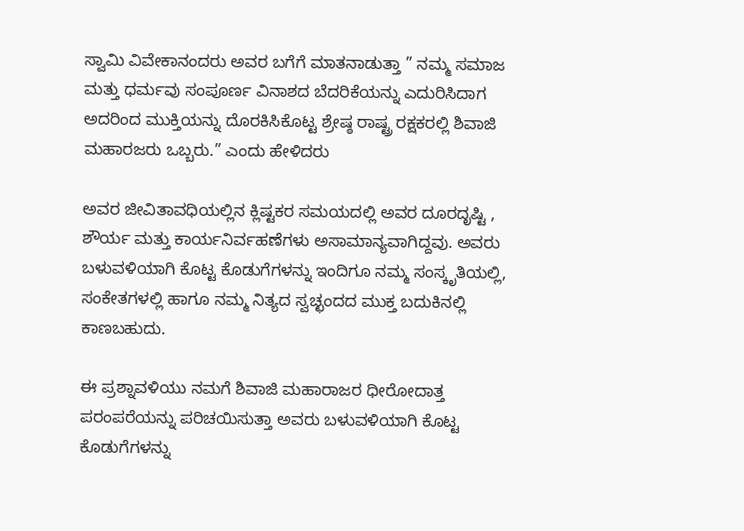ಸ್ವಾಮಿ ವಿವೇಕಾನಂದರು ಅವರ ಬಗೆಗೆ ಮಾತನಾಡುತ್ತಾ ” ನಮ್ಮ ಸಮಾಜ ಮತ್ತು ಧರ್ಮವು ಸಂಪೂರ್ಣ ವಿನಾಶದ ಬೆದರಿಕೆಯನ್ನು ಎದುರಿಸಿದಾಗ ಅದರಿಂದ ಮುಕ್ತಿಯನ್ನು ದೊರಕಿಸಿಕೊಟ್ಟ ಶ್ರೇಷ್ಠ ರಾಷ್ಟ್ರ ರಕ್ಷಕರಲ್ಲಿ ಶಿವಾಜಿ ಮಹಾರಜರು ಒಬ್ಬರು.” ಎಂದು ಹೇಳಿದರು

ಅವರ ಜೀವಿತಾವಧಿಯಲ್ಲಿನ ಕ್ಲಿಷ್ಟಕರ ಸಮಯದಲ್ಲಿ ಅವರ ದೂರದೃಷ್ಟಿ , ಶೌರ್ಯ ಮತ್ತು ಕಾರ್ಯನಿರ್ವಹಣೆಗಳು ಅಸಾಮಾನ್ಯವಾಗಿದ್ದವು. ಅವರು ಬಳುವಳಿಯಾಗಿ ಕೊಟ್ಟ ಕೊಡುಗೆಗಳನ್ನು ಇಂದಿಗೂ ನಮ್ಮ ಸಂಸ್ಕೃತಿಯಲ್ಲಿ, ಸಂಕೇತಗಳಲ್ಲಿ ಹಾಗೂ ನಮ್ಮ ನಿತ್ಯದ ಸ್ವಚ್ಛಂದದ ಮುಕ್ತ ಬದುಕಿನಲ್ಲಿ ಕಾಣಬಹುದು.

ಈ ಪ್ರಶ್ನಾವಳಿಯು ನಮಗೆ ಶಿವಾಜಿ ಮಹಾರಾಜರ ಧೀರೋದಾತ್ತ ಪರಂಪರೆಯನ್ನು ಪರಿಚಯಿಸುತ್ತಾ ಅವರು ಬಳುವಳಿಯಾಗಿ ಕೊಟ್ಟ ಕೊಡುಗೆಗಳನ್ನು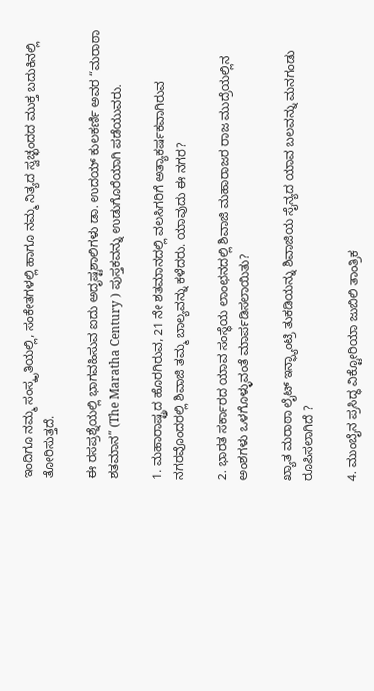ಇಂದಿಗೂ ನಮ್ಮ ಸಂಸ್ಕೃತಿಯಲ್ಲಿ, ಸಂಕೇತಗಳಲ್ಲಿ ಹಾಗೂ ನಮ್ಮ ನಿತ್ಯದ ಸ್ವಚ್ಛಂದದ ಮುಕ್ತ ಬದುಕಿನಲ್ಲಿ ತೋರಿಸುತ್ತದೆ.

ಈ ರಸಪ್ರಶ್ನೆಯಲ್ಲಿ ಭಾಗವಹಿಸುವ ಐದು ಅದೃಷ್ಟಶಾಲಿಗಳು ಡಾ. ಉದಯ್ ಕುಲಕರ್ಣಿ ಅವರ “ಮರಾಠಾ ಶತಮಾನ” (The Maratha Century ) ಪುಸ್ತಕವನ್ನು ಉಡುಗೊರೆಯಾಗಿ ಪಡೆಯುವರು.

1. ಮಹಾರಾಷ್ಟ್ರದ ಹೊರಗಿರುವ, 21 ನೇ ಶತಮಾನದಲ್ಲಿ ವಲಸಿಗರಿಗೆ ಅತ್ಯಾಕರ್ಷಕವಾಗಿರುವ ನಗರವೊಂದರಲ್ಲಿ ಶಿವಾಜಿ ತಮ್ಮ ಬಾಲ್ಯವನ್ನು ಕಳೆದರು. ಯಾವುದು ಈ ನಗರ?

2. ಭಾರತ ಸರ್ಕಾರದ ಯಾವ ಸಂಸ್ಥೆಯ ಲಾಂಛನದಲ್ಲಿ ಶಿವಾಜಿ ಮಹಾರಾಜರ ರಾಜ ಮುದ್ರೆಯಲ್ಲಿನ ಅಂಶಗಳು ಒಳಗೊಳ್ಳುವಂತೆ ಮಾರ್ಪಡಿಸಲಾಯಿತು?

ಖ್ಯಾತ ಮರಾಠಾ ಲೈಟ್ ಇನ್ಫ್ಯಾಂಟ್ರಿ ತುಕಡಿಯನ್ನು ಶಿವಾಜಿಯ ಸೈನ್ಯದ ಯಾವ ಬಲವನ್ನು ಮನಗಂಡು ರೂಪಿಸಲಾಗಿದೆ ?

4. ಮುಂಬೈನ ಪ್ರಸಿದ್ಧ ವಿಕ್ಟೋರಿಯಾ ಜುಬಿಲಿ ತಾಂತ್ರಿಕ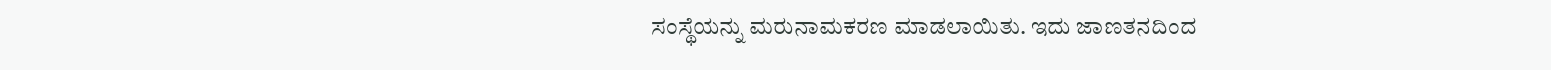ಸಂಸ್ಥೆಯನ್ನು ಮರುನಾಮಕರಣ ಮಾಡಲಾಯಿತು. ಇದು ಜಾಣತನದಿಂದ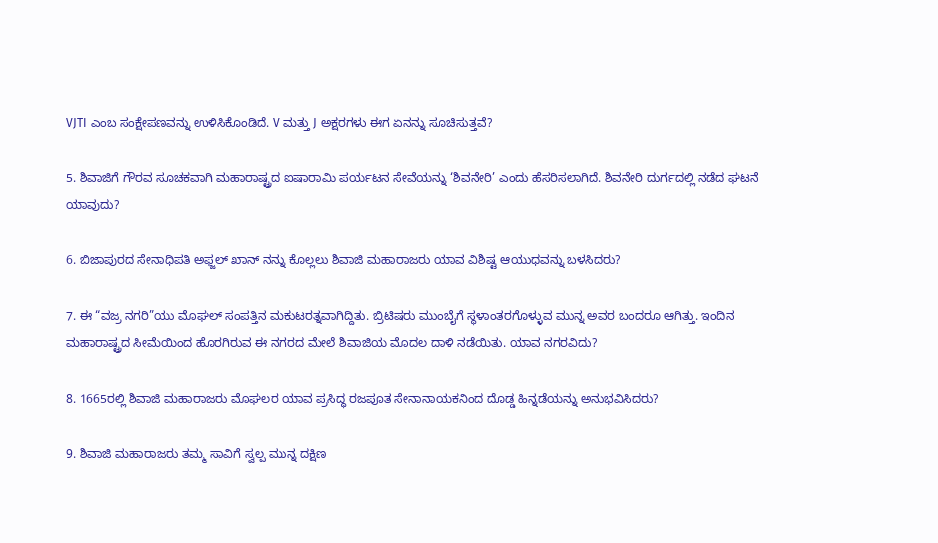VJTI ಎಂಬ ಸಂಕ್ಷೇಪಣವನ್ನು ಉಳಿಸಿಕೊಂಡಿದೆ. V ಮತ್ತು J ಅಕ್ಷರಗಳು ಈಗ ಏನನ್ನು ಸೂಚಿಸುತ್ತವೆ?

5. ಶಿವಾಜಿಗೆ ಗೌರವ ಸೂಚಕವಾಗಿ ಮಹಾರಾಷ್ಟ್ರದ ಐಷಾರಾಮಿ ಪರ್ಯಟನ ಸೇವೆಯನ್ನು ‘ಶಿವನೇರಿ’ ಎಂದು ಹೆಸರಿಸಲಾಗಿದೆ. ಶಿವನೇರಿ ದುರ್ಗದಲ್ಲಿ ನಡೆದ ಘಟನೆ ಯಾವುದು?

6. ಬಿಜಾಪುರದ ಸೇನಾಧಿಪತಿ ಅಫ್ಜಲ್ ಖಾನ್ ನನ್ನು ಕೊಲ್ಲಲು ಶಿವಾಜಿ ಮಹಾರಾಜರು ಯಾವ ವಿಶಿಷ್ಟ ಆಯುಧವನ್ನು ಬಳಸಿದರು?

7. ಈ “ವಜ್ರ ನಗರಿ”ಯು ಮೊಘಲ್ ಸಂಪತ್ತಿನ ಮಕುಟರತ್ನವಾಗಿದ್ದಿತು. ಬ್ರಿಟಿಷರು ಮುಂಬೈಗೆ ಸ್ಥಳಾಂತರಗೊಳ್ಳುವ ಮುನ್ನ ಅವರ ಬಂದರೂ ಆಗಿತ್ತು. ಇಂದಿನ ಮಹಾರಾಷ್ಟ್ರದ ಸೀಮೆಯಿಂದ ಹೊರಗಿರುವ ಈ ನಗರದ ಮೇಲೆ ಶಿವಾಜಿಯ ಮೊದಲ ದಾಳಿ ನಡೆಯಿತು. ಯಾವ ನಗರವಿದು?

8. 1665ರಲ್ಲಿ ಶಿವಾಜಿ ಮಹಾರಾಜರು ಮೊಘಲರ ಯಾವ ಪ್ರಸಿದ್ಧ ರಜಪೂತ ಸೇನಾನಾಯಕನಿಂದ ದೊಡ್ಡ ಹಿನ್ನಡೆಯನ್ನು ಅನುಭವಿಸಿದರು?

9. ಶಿವಾಜಿ ಮಹಾರಾಜರು ತಮ್ಮ ಸಾವಿಗೆ ಸ್ವಲ್ಪ ಮುನ್ನ ದಕ್ಷಿಣ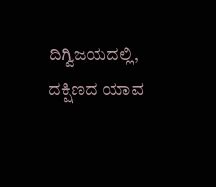ದಿಗ್ವಿಜಯದಲ್ಲಿ, ದಕ್ಷಿಣದ ಯಾವ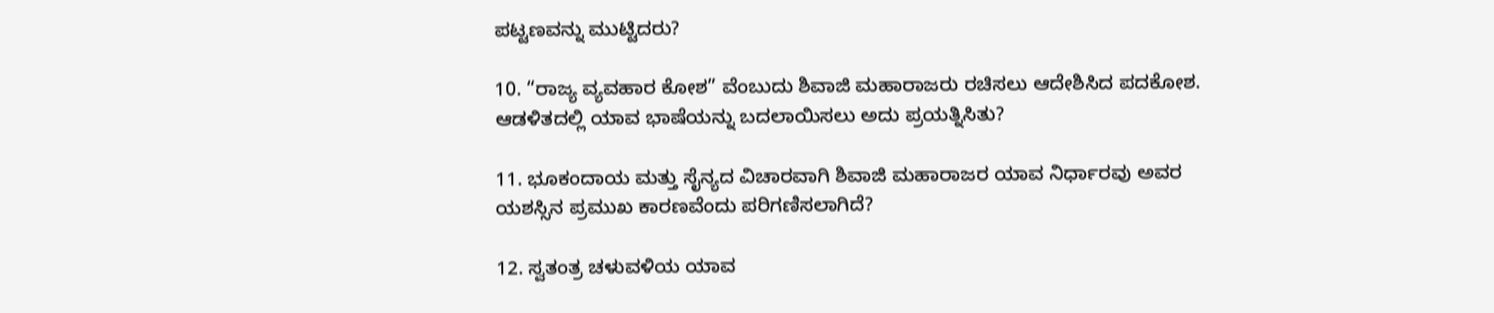ಪಟ್ಟಣವನ್ನು ಮುಟ್ಟಿದರು?

10. “ರಾಜ್ಯ ವ್ಯವಹಾರ ಕೋಶ” ವೆಂಬುದು ಶಿವಾಜಿ ಮಹಾರಾಜರು ರಚಿಸಲು ಆದೇಶಿಸಿದ ಪದಕೋಶ. ಆಡಳಿತದಲ್ಲಿ ಯಾವ ಭಾಷೆಯನ್ನು ಬದಲಾಯಿಸಲು ಅದು ಪ್ರಯತ್ನಿಸಿತು?

11. ಭೂಕಂದಾಯ ಮತ್ತು ಸೈನ್ಯದ ವಿಚಾರವಾಗಿ ಶಿವಾಜಿ ಮಹಾರಾಜರ ಯಾವ ನಿರ್ಧಾರವು ಅವರ ಯಶಸ್ಸಿನ ಪ್ರಮುಖ ಕಾರಣವೆಂದು ಪರಿಗಣಿಸಲಾಗಿದೆ?

12. ಸ್ವತಂತ್ರ ಚಳುವಳಿಯ ಯಾವ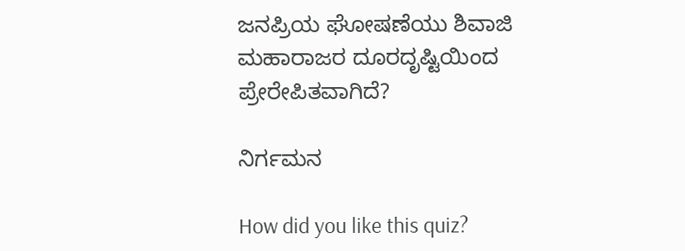ಜನಪ್ರಿಯ ಘೋಷಣೆಯು ಶಿವಾಜಿ ಮಹಾರಾಜರ ದೂರದೃಷ್ಟಿಯಿಂದ ಪ್ರೇರೇಪಿತವಾಗಿದೆ?

ನಿರ್ಗಮನ

How did you like this quiz?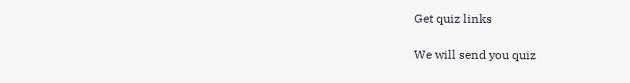Get quiz links

We will send you quiz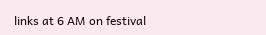links at 6 AM on festival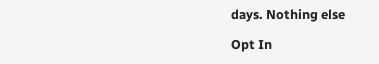days. Nothing else

Opt In